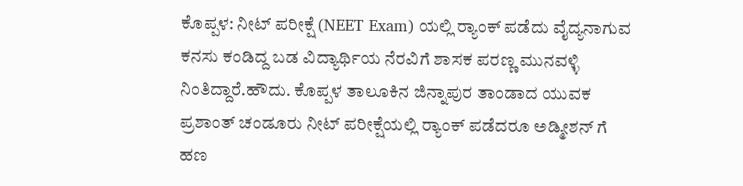ಕೊಪ್ಪಳ: ನೀಟ್ ಪರೀಕ್ಷೆ (NEET Exam) ಯಲ್ಲಿ ರ‍್ಯಾಂಕ್ ಪಡೆದು ವೈದ್ಯನಾಗುವ ಕನಸು ಕಂಡಿದ್ದ ಬಡ ವಿದ್ಯಾರ್ಥಿಯ ನೆರವಿಗೆ ಶಾಸಕ ಪರಣ್ಣ ಮುನವಳ್ಳಿ ನಿಂತಿದ್ದಾರೆ.ಹೌದು. ಕೊಪ್ಪಳ ತಾಲೂಕಿನ ಜಿನ್ನಾಪುರ ತಾಂಡಾದ ಯುವಕ ಪ್ರಶಾಂತ್ ಚಂಡೂರು ನೀಟ್ ಪರೀಕ್ಷೆಯಲ್ಲಿ ರ‍್ಯಾಂಕ್ ಪಡೆದರೂ ಅಡ್ಮೀಶನ್ ಗೆ ಹಣ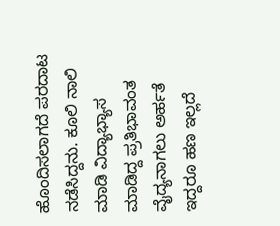ಹೊಂದಿಸಲಾಗದೆ ಪರದಾಟ ನಡೆಸಿದ್ದನು. ಕೂಲಿ ನಾಲಿ ಮಾಡಿ ವಿದ್ಯಾಭ್ಯಾಸ ಮಾಡಿದ್ದ ಪ್ರತಿಭಾವಂತ ವೈದ್ಯನಾಗಲು ಅರ್ಹತೆ ಇದ್ದರೂ ಹಣ ಇಲ್ಲದೆ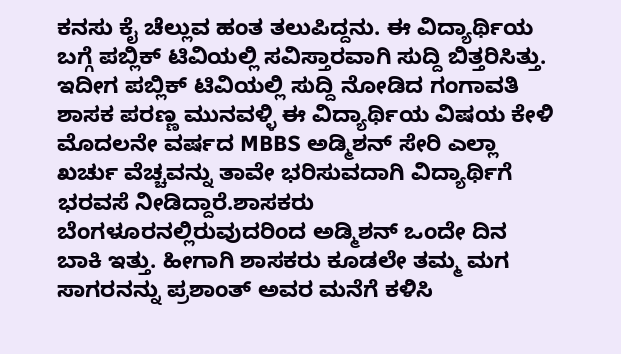ಕನಸು ಕೈ ಚೆಲ್ಲುವ ಹಂತ ತಲುಪಿದ್ದನು. ಈ ವಿದ್ಯಾರ್ಥಿಯ ಬಗ್ಗೆ ಪಬ್ಲಿಕ್ ಟಿವಿಯಲ್ಲಿ ಸವಿಸ್ತಾರವಾಗಿ ಸುದ್ದಿ ಬಿತ್ತರಿಸಿತ್ತು. ಇದೀಗ ಪಬ್ಲಿಕ್ ಟಿವಿಯಲ್ಲಿ ಸುದ್ದಿ ನೋಡಿದ ಗಂಗಾವತಿ ಶಾಸಕ ಪರಣ್ಣ ಮುನವಳ್ಳಿ ಈ ವಿದ್ಯಾರ್ಥಿಯ ವಿಷಯ ಕೇಳಿ ಮೊದಲನೇ ವರ್ಷದ MBBS ಅಡ್ಮಿಶನ್ ಸೇರಿ ಎಲ್ಲಾ ಖರ್ಚು ವೆಚ್ಚವನ್ನು ತಾವೇ ಭರಿಸುವದಾಗಿ ವಿದ್ಯಾರ್ಥಿಗೆ ಭರವಸೆ ನೀಡಿದ್ದಾರೆ.ಶಾಸಕರು ಬೆಂಗಳೂರನಲ್ಲಿರುವುದರಿಂದ ಅಡ್ಮಿಶನ್ ಒಂದೇ ದಿನ ಬಾಕಿ ಇತ್ತು. ಹೀಗಾಗಿ ಶಾಸಕರು ಕೂಡಲೇ ತಮ್ಮ ಮಗ ಸಾಗರನನ್ನು ಪ್ರಶಾಂತ್ ಅವರ ಮನೆಗೆ ಕಳಿಸಿ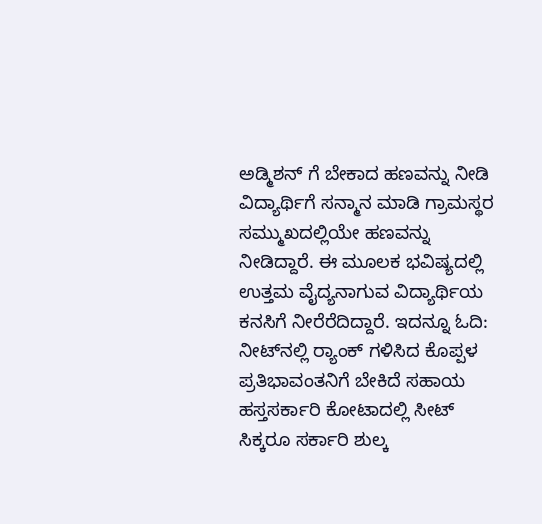ಅಡ್ಮಿಶನ್ ಗೆ ಬೇಕಾದ ಹಣವನ್ನು ನೀಡಿ ವಿದ್ಯಾರ್ಥಿಗೆ ಸನ್ಮಾನ ಮಾಡಿ ಗ್ರಾಮಸ್ಥರ ಸಮ್ಮುಖದಲ್ಲಿಯೇ ಹಣವನ್ನು ನೀಡಿದ್ದಾರೆ. ಈ ಮೂಲಕ ಭವಿಷ್ಯದಲ್ಲಿ ಉತ್ತಮ ವೈದ್ಯನಾಗುವ ವಿದ್ಯಾರ್ಥಿಯ ಕನಸಿಗೆ ನೀರೆರೆದಿದ್ದಾರೆ. ಇದನ್ನೂ ಓದಿ: ನೀಟ್‍ನಲ್ಲಿ ರ‍್ಯಾಂಕ್ ಗಳಿಸಿದ ಕೊಪ್ಪಳ ಪ್ರತಿಭಾವಂತನಿಗೆ ಬೇಕಿದೆ ಸಹಾಯ ಹಸ್ತಸರ್ಕಾರಿ ಕೋಟಾದಲ್ಲಿ ಸೀಟ್ ಸಿಕ್ಕರೂ ಸರ್ಕಾರಿ ಶುಲ್ಕ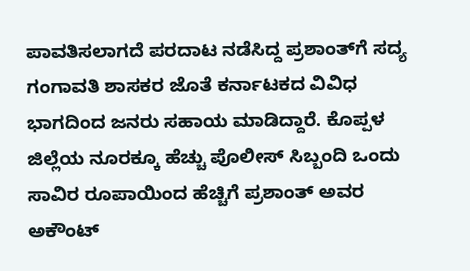ಪಾವತಿಸಲಾಗದೆ ಪರದಾಟ ನಡೆಸಿದ್ದ ಪ್ರಶಾಂತ್‍ಗೆ ಸದ್ಯ ಗಂಗಾವತಿ ಶಾಸಕರ ಜೊತೆ ಕರ್ನಾಟಕದ ವಿವಿಧ ಭಾಗದಿಂದ ಜನರು ಸಹಾಯ ಮಾಡಿದ್ದಾರೆ. ಕೊಪ್ಪಳ ಜಿಲ್ಲೆಯ ನೂರಕ್ಕೂ ಹೆಚ್ಚು ಪೊಲೀಸ್ ಸಿಬ್ಬಂದಿ ಒಂದು ಸಾವಿರ ರೂಪಾಯಿಂದ ಹೆಚ್ಚಿಗೆ ಪ್ರಶಾಂತ್ ಅವರ ಅಕೌಂಟ್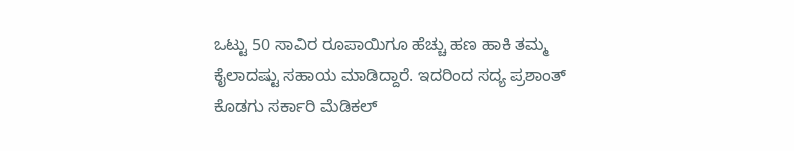ಒಟ್ಟು 50 ಸಾವಿರ ರೂಪಾಯಿಗೂ ಹೆಚ್ಚು ಹಣ ಹಾಕಿ ತಮ್ಮ ಕೈಲಾದಷ್ಟು ಸಹಾಯ ಮಾಡಿದ್ದಾರೆ. ಇದರಿಂದ ಸದ್ಯ ಪ್ರಶಾಂತ್ ಕೊಡಗು ಸರ್ಕಾರಿ ಮೆಡಿಕಲ್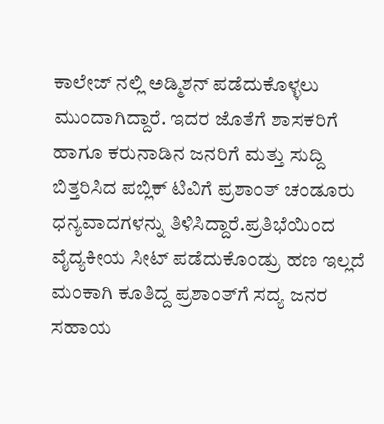ಕಾಲೇಜ್ ನಲ್ಲಿ ಅಡ್ಮಿಶನ್ ಪಡೆದುಕೊಳ್ಳಲು ಮುಂದಾಗಿದ್ದಾರೆ. ಇದರ ಜೊತೆಗೆ ಶಾಸಕರಿಗೆ ಹಾಗೂ ಕರುನಾಡಿನ ಜನರಿಗೆ ಮತ್ತು ಸುದ್ದಿ ಬಿತ್ತರಿಸಿದ ಪಬ್ಲಿಕ್ ಟಿವಿಗೆ ಪ್ರಶಾಂತ್ ಚಂಡೂರು ಧನ್ಯವಾದಗಳನ್ನು ತಿಳಿಸಿದ್ದಾರೆ.ಪ್ರತಿಭೆಯಿಂದ ವೈದ್ಯಕೀಯ ಸೀಟ್ ಪಡೆದುಕೊಂಡ್ರು ಹಣ ಇಲ್ಲದೆ ಮಂಕಾಗಿ ಕೂತಿದ್ದ ಪ್ರಶಾಂತ್‍ಗೆ ಸದ್ಯ ಜನರ ಸಹಾಯ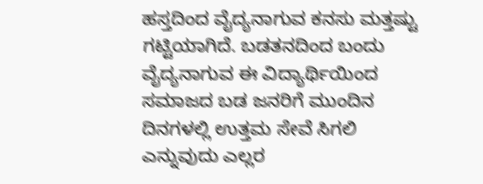ಹಸ್ತದಿಂದ ವೈದ್ಯನಾಗುವ ಕನಸು ಮತ್ತಷ್ಟು ಗಟ್ಟಿಯಾಗಿದೆ. ಬಡತನದಿಂದ ಬಂದು ವೈದ್ಯನಾಗುವ ಈ ವಿದ್ಯಾರ್ಥಿಯಿಂದ ಸಮಾಜದ ಬಡ ಜನರಿಗೆ ಮುಂದಿನ ದಿನಗಳಲ್ಲಿ ಉತ್ತಮ ಸೇವೆ ಸಿಗಲಿ ಎನ್ನುವುದು ಎಲ್ಲರ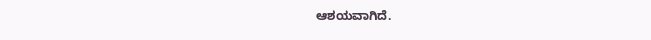ಆಶಯವಾಗಿದೆ.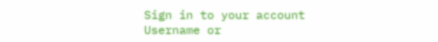Sign in to your account
Username or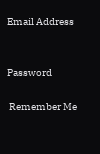Email Address


Password

 Remember Me